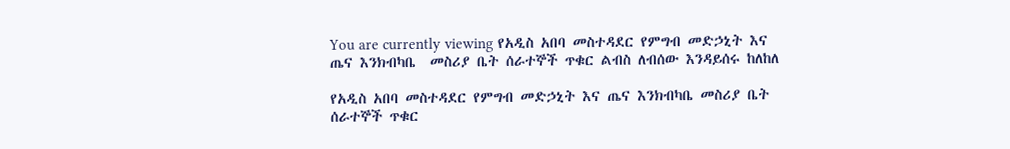You are currently viewing የአዲስ አበባ መስተዳደር የምግብ መድኃኒት እና  ጤና እንክብካቤ  መስሪያ ቤት ሰራተኞች ጥቁር ልብስ ለብሰው እንዳይሰሩ ከለከለ

የአዲስ አበባ መስተዳደር የምግብ መድኃኒት እና ጤና እንክብካቤ መስሪያ ቤት ሰራተኞች ጥቁር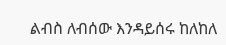ልብስ ለብሰው እንዳይሰሩ ከለከለ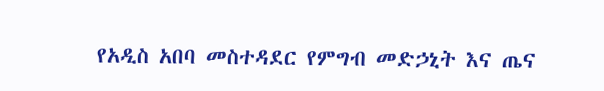የአዲስ አበባ መስተዳደር የምግብ መድኃኒት እና ጤና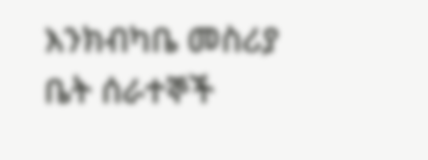እንክብካቤ መስሪያ ቤት ሰራተኞች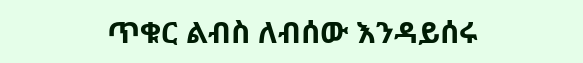ጥቁር ልብስ ለብሰው እንዳይሰሩ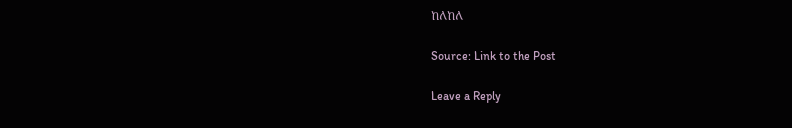ከለከለ

Source: Link to the Post

Leave a Reply